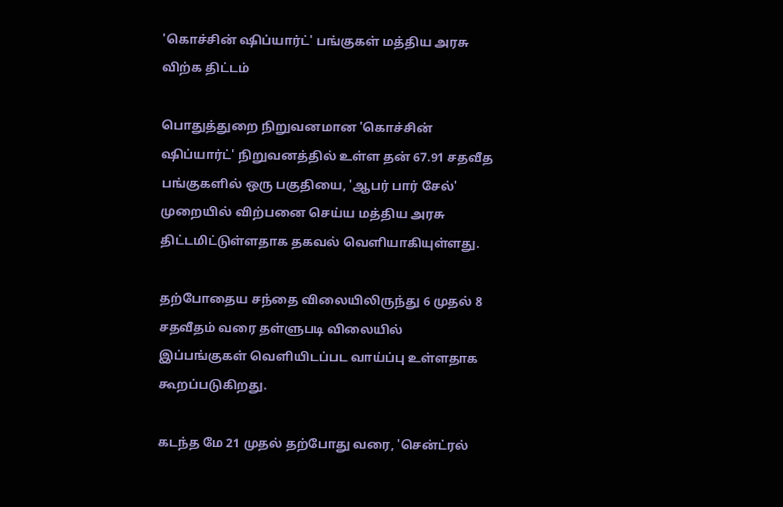'கொச்சின் ஷிப்யார்ட்' பங்குகள் மத்திய அரசு விற்க திட்டம்

பொதுத்துறை நிறுவனமான 'கொச்சின் ஷிப்யார்ட்' நிறுவனத்தில் உள்ள தன் 67.91 சதவீத பங்குகளில் ஒரு பகுதியை, 'ஆபர் பார் சேல்' முறையில் விற்பனை செய்ய மத்திய அரசு திட்டமிட்டுள்ளதாக தகவல் வெளியாகியுள்ளது.

தற்போதைய சந்தை விலையிலிருந்து 6 முதல் 8 சதவீதம் வரை தள்ளுபடி விலையில் இப்பங்குகள் வெளியிடப்பட வாய்ப்பு உள்ளதாக கூறப்படுகிறது.

கடந்த மே 21 முதல் தற்போது வரை, 'சென்ட்ரல்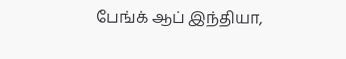பேங்க் ஆப் இந்தியா,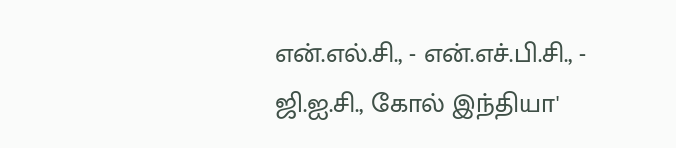என்.எல்.சி., - என்.எச்.பி.சி., - ஜி.ஐ.சி., கோல் இந்தியா'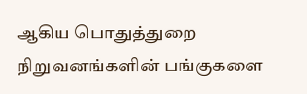ஆகிய பொதுத்துறை நிறுவனங்களின் பங்குகளை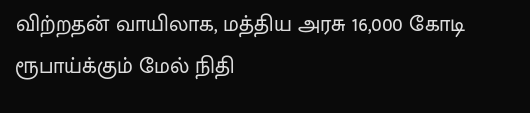விற்றதன் வாயிலாக, மத்திய அரசு 16,000 கோடி ரூபாய்க்கும் மேல் நிதி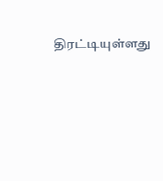திரட்டியுள்ளது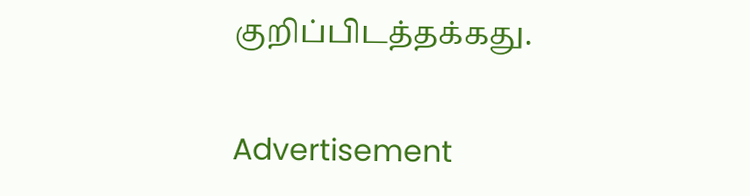குறிப்பிடத்தக்கது.

Advertisement